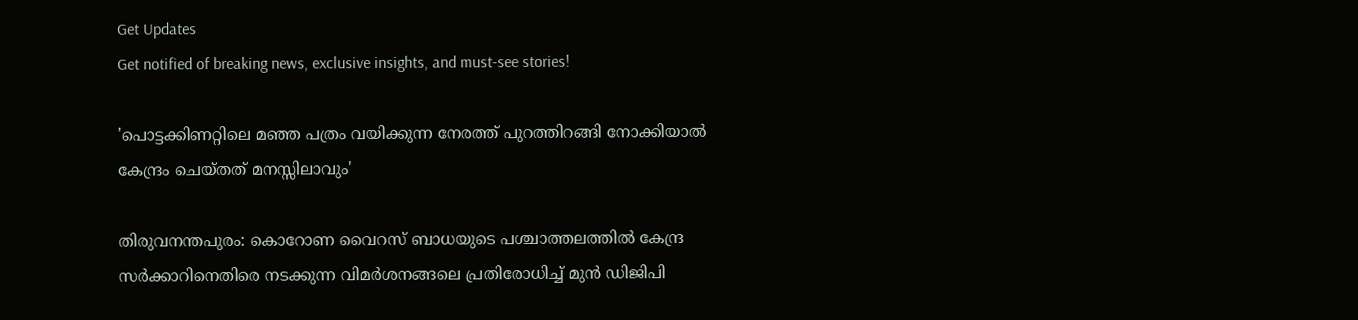Get Updates
Get notified of breaking news, exclusive insights, and must-see stories!

'പൊട്ടക്കിണറ്റിലെ മഞ്ഞ പത്രം വയിക്കുന്ന നേരത്ത് പുറത്തിറങ്ങി നോക്കിയാൽ കേന്ദ്രം ചെയ്തത് മനസ്സിലാവും'

തിരുവനന്തപുരം: കൊറോണ വൈറസ് ബാധയുടെ പശ്ചാത്തലത്തില്‍ കേന്ദ്ര സര്‍ക്കാറിനെതിരെ നടക്കുന്ന വിമര്‍ശനങ്ങലെ പ്രതിരോധിച്ച് മുന്‍ ഡിജിപി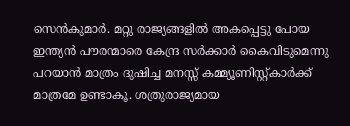സെന്‍കുമാര്‍. മറ്റു രാജ്യങ്ങളിൽ അകപ്പെട്ടു പോയ ഇന്ത്യൻ പൗരന്മാരെ കേന്ദ്ര സർക്കാർ കൈവിടുമെന്നു പറയാൻ മാത്രം ദുഷിച്ച മനസ്സ് കമ്മ്യൂണിസ്റ്റ്കാർക്ക് മാത്രമേ ഉണ്ടാകൂ. ശത്രുരാജ്യമായ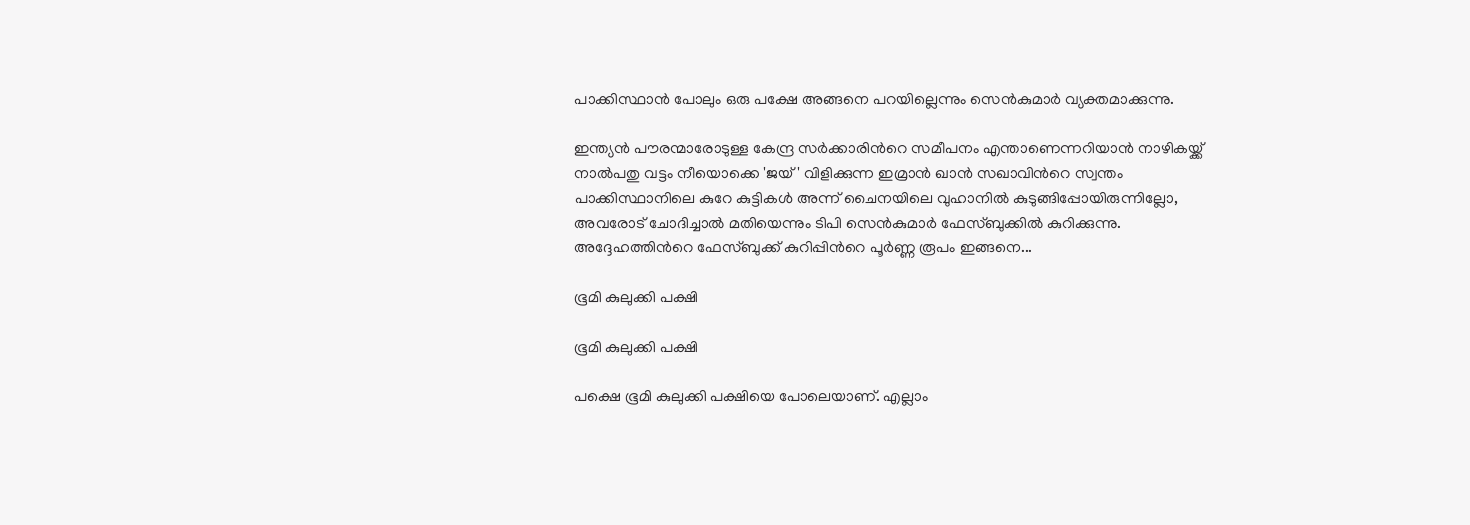പാക്കിസ്ഥാൻ പോലും ഒരു പക്ഷേ അങ്ങനെ പറയില്ലെന്നും സെന്‍കുമാര്‍ വ്യക്തമാക്കുന്നു.

ഇന്ത്യൻ പൗരന്മാരോടുള്ള കേന്ദ്ര സർക്കാരിന്‍റെ സമീപനം എന്താണെന്നറിയാൻ നാഴികയ്ക്ക് നാൽപതു വട്ടം നീയൊക്കെ 'ജയ് ' വിളിക്കുന്ന ഇമ്രാൻ ഖാൻ സഖാവിന്‍റെ സ്വന്തം പാക്കിസ്ഥാനിലെ കുറേ കുട്ടികൾ അന്ന് ചൈനയിലെ വുഹാനിൽ കുടുങ്ങിപ്പോയിരുന്നില്ലോ, അവരോട് ചോദിച്ചാൽ മതിയെന്നും ടിപി സെന്‍കുമാര്‍ ഫേസ്ബുക്കില്‍ കുറിക്കുന്നു. അദ്ദേഹത്തിന്‍റെ ഫേസ്ബുക്ക് കുറിപ്പിന്‍റെ പൂര്‍ണ്ണ രൂപം ഇങ്ങനെ...

ഭൂമി കുലുക്കി പക്ഷി

ഭൂമി കുലുക്കി പക്ഷി

പക്ഷെ ഭൂമി കുലുക്കി പക്ഷിയെ പോലെയാണ്. എല്ലാം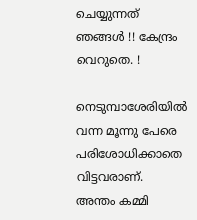ചെയ്യുന്നത് ഞങ്ങൾ !! കേന്ദ്രം വെറുതെ. !

നെടുമ്പാശേരിയിൽ വന്ന മൂന്നു പേരെ പരിശോധിക്കാതെ വിട്ടവരാണ്.
അന്തം കമ്മി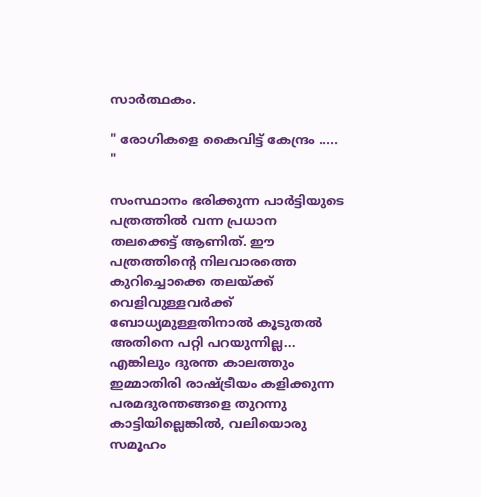സാർത്ഥകം.

" രോഗികളെ കൈവിട്ട് കേന്ദ്രം ..... "

സംസ്ഥാനം ഭരിക്കുന്ന പാർട്ടിയുടെ പത്രത്തിൽ വന്ന പ്രധാന തലക്കെട്ട് ആണിത്. ഈ പത്രത്തിന്റെ നിലവാരത്തെ കുറിച്ചൊക്കെ തലയ്ക്ക് വെളിവുള്ളവർക്ക് ബോധ്യമുള്ളതിനാൽ കൂടുതൽ അതിനെ പറ്റി പറയുന്നില്ല... എങ്കിലും ദുരന്ത കാലത്തും ഇമ്മാതിരി രാഷ്ട്രീയം കളിക്കുന്ന പരമദുരന്തങ്ങളെ തുറന്നു കാട്ടിയില്ലെങ്കിൽ, വലിയൊരു സമൂഹം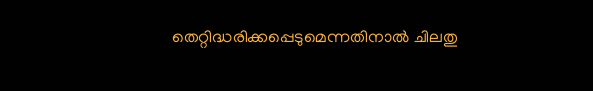തെറ്റിദ്ധരിക്കപ്പെടുമെന്നതിനാൽ ചിലതു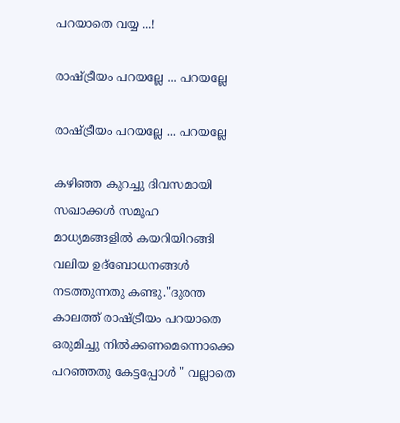പറയാതെ വയ്യ ...!

രാഷ്ട്രീയം പറയല്ലേ ... പറയല്ലേ

രാഷ്ട്രീയം പറയല്ലേ ... പറയല്ലേ

കഴിഞ്ഞ കുറച്ചു ദിവസമായി സഖാക്കൾ സമൂഹ മാധ്യമങ്ങളിൽ കയറിയിറങ്ങി വലിയ ഉദ്ബോധനങ്ങൾ നടത്തുന്നതു കണ്ടു."ദുരന്ത കാലത്ത് രാഷ്ട്രീയം പറയാതെ ഒരുമിച്ചു നിൽക്കണമെന്നൊക്കെ പറഞ്ഞതു കേട്ടപ്പോൾ " വല്ലാതെ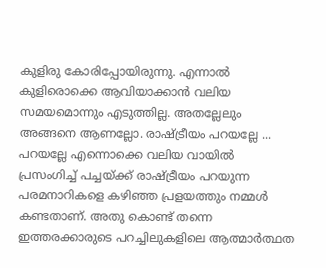കുളിരു കോരിപ്പോയിരുന്നു. എന്നാൽ കുളിരൊക്കെ ആവിയാക്കാൻ വലിയ സമയമൊന്നും എടുത്തില്ല. അതല്ലേലും അങ്ങനെ ആണല്ലോ. രാഷ്ട്രീയം പറയല്ലേ ... പറയല്ലേ എന്നൊക്കെ വലിയ വായിൽ പ്രസംഗിച്ച് പച്ചയ്ക്ക് രാഷ്ട്രീയം പറയുന്ന പരമനാറികളെ കഴിഞ്ഞ പ്രളയത്തും നമ്മൾ കണ്ടതാണ്. അതു കൊണ്ട് തന്നെ ഇത്തരക്കാരുടെ പറച്ചിലുകളിലെ ആത്മാർത്ഥത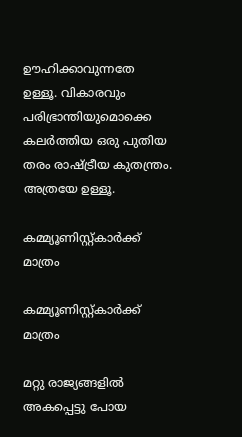ഊഹിക്കാവുന്നതേ ഉള്ളൂ. വികാരവും പരിഭ്രാന്തിയുമൊക്കെ കലർത്തിയ ഒരു പുതിയ തരം രാഷ്ട്രീയ കുതന്ത്രം. അത്രയേ ഉള്ളൂ.

കമ്മ്യൂണിസ്റ്റ്കാർക്ക് മാത്രം

കമ്മ്യൂണിസ്റ്റ്കാർക്ക് മാത്രം

മറ്റു രാജ്യങ്ങളിൽ അകപ്പെട്ടു പോയ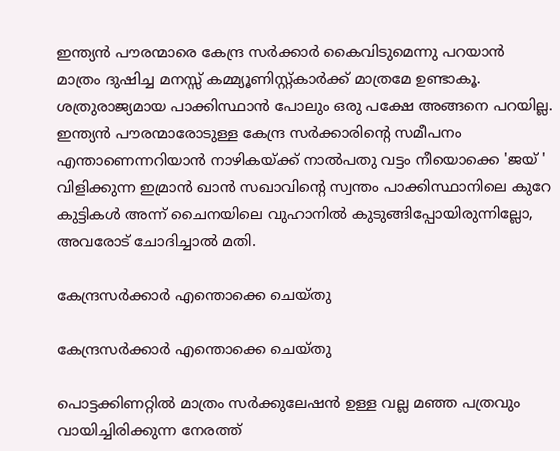ഇന്ത്യൻ പൗരന്മാരെ കേന്ദ്ര സർക്കാർ കൈവിടുമെന്നു പറയാൻ മാത്രം ദുഷിച്ച മനസ്സ് കമ്മ്യൂണിസ്റ്റ്കാർക്ക് മാത്രമേ ഉണ്ടാകൂ. ശത്രുരാജ്യമായ പാക്കിസ്ഥാൻ പോലും ഒരു പക്ഷേ അങ്ങനെ പറയില്ല. ഇന്ത്യൻ പൗരന്മാരോടുള്ള കേന്ദ്ര സർക്കാരിൻ്റെ സമീപനം എന്താണെന്നറിയാൻ നാഴികയ്ക്ക് നാൽപതു വട്ടം നീയൊക്കെ 'ജയ് ' വിളിക്കുന്ന ഇമ്രാൻ ഖാൻ സഖാവിന്‍റെ സ്വന്തം പാക്കിസ്ഥാനിലെ കുറേ കുട്ടികൾ അന്ന് ചൈനയിലെ വുഹാനിൽ കുടുങ്ങിപ്പോയിരുന്നില്ലോ, അവരോട് ചോദിച്ചാൽ മതി.

കേന്ദ്രസർക്കാർ എന്തൊക്കെ ചെയ്തു

കേന്ദ്രസർക്കാർ എന്തൊക്കെ ചെയ്തു

പൊട്ടക്കിണറ്റിൽ മാത്രം സർക്കുലേഷൻ ഉള്ള വല്ല മഞ്ഞ പത്രവും വായിച്ചിരിക്കുന്ന നേരത്ത്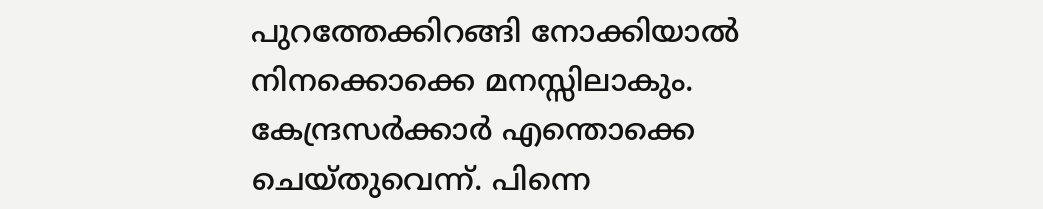പുറത്തേക്കിറങ്ങി നോക്കിയാൽ നിനക്കൊക്കെ മനസ്സിലാകും. കേന്ദ്രസർക്കാർ എന്തൊക്കെ ചെയ്തുവെന്ന്. പിന്നെ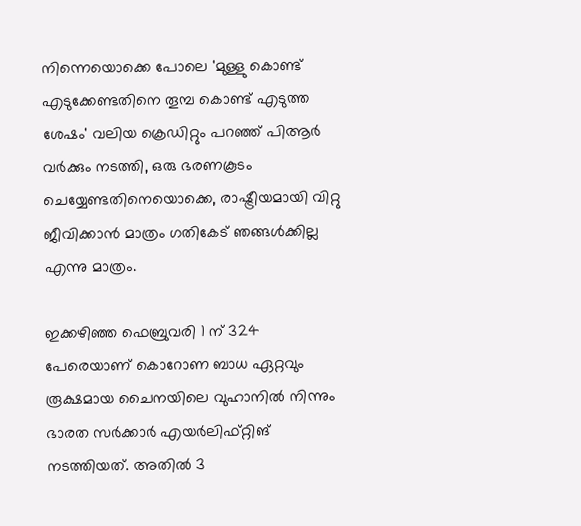നിന്നെയൊക്കെ പോലെ 'മുള്ളു കൊണ്ട് എടുക്കേണ്ടതിനെ തൂമ്പ കൊണ്ട് എടുത്ത ശേഷം' വലിയ ക്രെഡിറ്റും പറഞ്ഞ് പിആര്‍ വർക്കും നടത്തി, ഒരു ഭരണകൂടം ചെയ്യേണ്ടതിനെയൊക്കെ, രാഷ്ട്രീയമായി വിറ്റു ജീവിക്കാൻ മാത്രം ഗതികേട് ഞങ്ങൾക്കില്ല എന്നു മാത്രം.

ഇക്കഴിഞ്ഞ ഫെബ്രുവരി 1 ന് 324 പേരെയാണ് കൊറോണ ബാധ ഏറ്റവും രൂക്ഷമായ ചൈനയിലെ വുഹാനിൽ നിന്നും ഭാരത സർക്കാർ എയര്‍ലിഫ്റ്റിങ് നടത്തിയത്. അതിൽ 3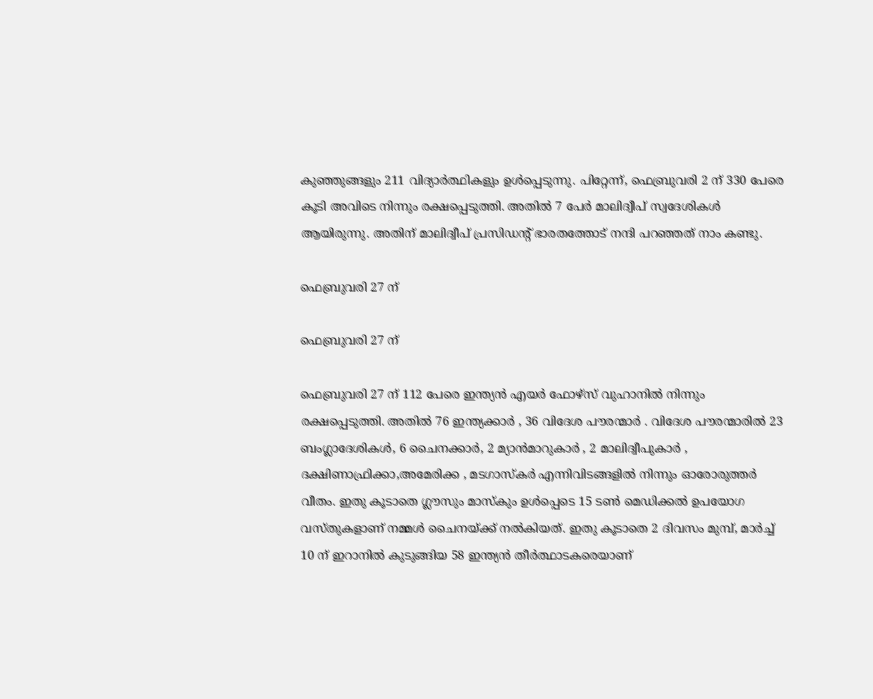കുഞ്ഞുങ്ങളും 211 വിദ്യാർത്ഥികളും ഉൾപ്പെടുന്നു. പിറ്റേന്ന്, ഫെബ്രുവരി 2 ന് 330 പേരെ കൂടി അവിടെ നിന്നും രക്ഷപ്പെടുത്തി. അതിൽ 7 പേർ മാലിദ്വീപ് സ്വദേശികൾ ആയിരുന്നു. അതിന് മാലിദ്വീപ് പ്രസിഡന്റ് ഭാരതത്തോട് നന്ദി പറഞ്ഞത് നാം കണ്ടു.

ഫെബ്രുവരി 27 ന്

ഫെബ്രുവരി 27 ന്

ഫെബ്രുവരി 27 ന് 112 പേരെ ഇന്ത്യൻ എയർ ഫോഴ്സ് വുഹാനിൽ നിന്നും രക്ഷപ്പെടുത്തി. അതിൽ 76 ഇന്ത്യക്കാർ , 36 വിദേശ പൗരന്മാർ . വിദേശ പൗരന്മാരിൽ 23 ബംഗ്ലാദേശികൾ, 6 ചൈനക്കാർ, 2 മ്യാൻമാറുകാർ , 2 മാലിദ്വീപുകാർ , ദക്ഷിണാഫ്രിക്കാ,അമേരിക്ക , മടഗാസ്കർ എന്നിവിടങ്ങളിൽ നിന്നും ഓരോരുത്തർ വീതം. ഇതു കൂടാതെ ഗ്ലൗസും മാസ്കും ഉൾപ്പെടെ 15 ടൺ മെഡിക്കൽ ഉപയോഗ വസ്തുകളാണ് നമ്മൾ ചൈനയ്ക്ക് നൽകിയത്. ഇതു കൂടാതെ 2 ദിവസം മുമ്പ്, മാർച്ച് 10 ന് ഇറാനിൽ കുടുങ്ങിയ 58 ഇന്ത്യൻ തീർത്ഥാടകരെയാണ്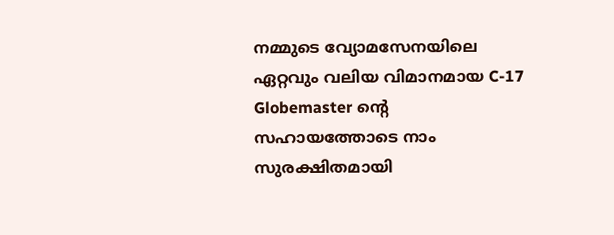നമ്മുടെ വ്യോമസേനയിലെ ഏറ്റവും വലിയ വിമാനമായ C-17 Globemaster ന്റെ സഹായത്തോടെ നാം സുരക്ഷിതമായി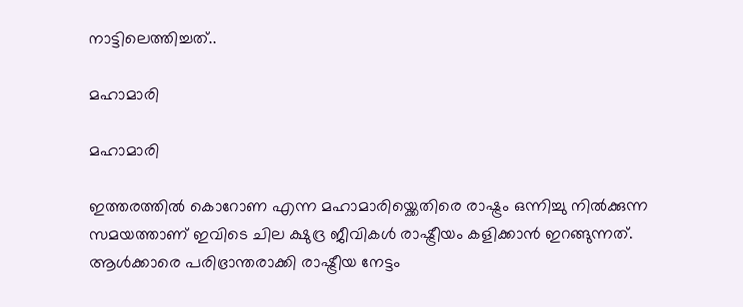നാട്ടിലെത്തിച്ചത്..

മഹാമാരി

മഹാമാരി

ഇത്തരത്തിൽ കൊറോണ എന്ന മഹാമാരിയ്ക്കെതിരെ രാഷ്ട്രം ഒന്നിച്ചു നിൽക്കുന്ന സമയത്താണ് ഇവിടെ ചില ക്ഷുദ്ര ജീവികൾ രാഷ്ട്രീയം കളിക്കാൻ ഇറങ്ങുന്നത്. ആൾക്കാരെ പരിഭ്രാന്തരാക്കി രാഷ്ട്രീയ നേട്ടം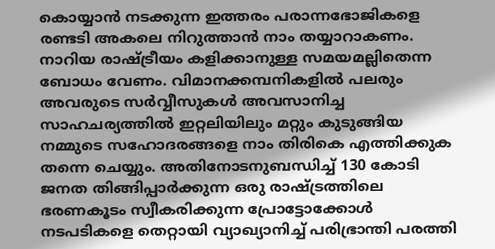കൊയ്യാൻ നടക്കുന്ന ഇത്തരം പരാന്നഭോജികളെ രണ്ടടി അകലെ നിറുത്താൻ നാം തയ്യാറാകണം. നാറിയ രാഷ്ട്രീയം കളിക്കാനുള്ള സമയമല്ലിതെന്ന ബോധം വേണം. വിമാനക്കമ്പനികളിൽ പലരും അവരുടെ സർവ്വീസുകൾ അവസാനിച്ച സാഹചര്യത്തിൽ ഇറ്റലിയിലും മറ്റും കുടുങ്ങിയ നമ്മുടെ സഹോദരങ്ങളെ നാം തിരികെ എത്തിക്കുക തന്നെ ചെയ്യും. അതിനോടനുബന്ധിച്ച് 130 കോടി ജനത തിങ്ങിപ്പാർക്കുന്ന ഒരു രാഷ്ട്രത്തിലെ ഭരണകൂടം സ്വീകരിക്കുന്ന പ്രോട്ടോക്കോൾ നടപടികളെ തെറ്റായി വ്യാഖ്യാനിച്ച് പരിഭ്രാന്തി പരത്തി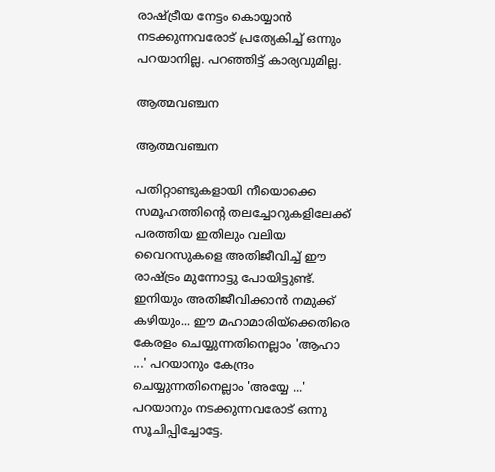രാഷ്ട്രീയ നേട്ടം കൊയ്യാൻ നടക്കുന്നവരോട് പ്രത്യേകിച്ച് ഒന്നും പറയാനില്ല. പറഞ്ഞിട്ട് കാര്യവുമില്ല.

ആത്മവഞ്ചന

ആത്മവഞ്ചന

പതിറ്റാണ്ടുകളായി നീയൊക്കെ സമൂഹത്തിന്റെ തലച്ചോറുകളിലേക്ക് പരത്തിയ ഇതിലും വലിയ വൈറസുകളെ അതിജീവിച്ച് ഈ രാഷ്ട്രം മുന്നോട്ടു പോയിട്ടുണ്ട്. ഇനിയും അതിജീവിക്കാൻ നമുക്ക് കഴിയും... ഈ മഹാമാരിയ്ക്കെതിരെ കേരളം ചെയ്യുന്നതിനെല്ലാം 'ആഹാ ...' പറയാനും കേന്ദ്രം ചെയ്യുന്നതിനെല്ലാം 'അയ്യേ ...' പറയാനും നടക്കുന്നവരോട് ഒന്നു സൂചിപ്പിച്ചോട്ടേ.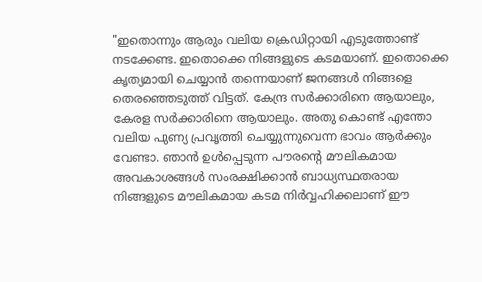"ഇതൊന്നും ആരും വലിയ ക്രെഡിറ്റായി എടുത്തോണ്ട് നടക്കേണ്ട. ഇതൊക്കെ നിങ്ങളുടെ കടമയാണ്. ഇതൊക്കെ കൃത്യമായി ചെയ്യാൻ തന്നെയാണ് ജനങ്ങൾ നിങ്ങളെ തെരഞ്ഞെടുത്ത് വിട്ടത്. കേന്ദ്ര സർക്കാരിനെ ആയാലും, കേരള സർക്കാരിനെ ആയാലും. അതു കൊണ്ട് എന്തോ വലിയ പുണ്യ പ്രവൃത്തി ചെയ്യുന്നുവെന്ന ഭാവം ആർക്കും വേണ്ടാ. ഞാൻ ഉൾപ്പെടുന്ന പൗരന്റെ മൗലികമായ അവകാശങ്ങൾ സംരക്ഷിക്കാൻ ബാധ്യസ്ഥതരായ നിങ്ങളുടെ മൗലികമായ കടമ നിർവ്വഹിക്കലാണ് ഈ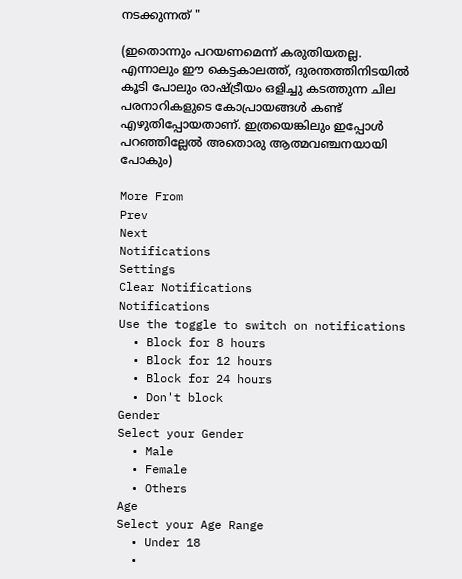നടക്കുന്നത് "

(ഇതൊന്നും പറയണമെന്ന് കരുതിയതല്ല. എന്നാലും ഈ കെട്ടകാലത്ത്, ദുരന്തത്തിനിടയിൽ കൂടി പോലും രാഷ്ട്രീയം ഒളിച്ചു കടത്തുന്ന ചില പരനാറികളുടെ കോപ്രായങ്ങൾ കണ്ട് എഴുതിപ്പോയതാണ്. ഇത്രയെങ്കിലും ഇപ്പോൾ പറഞ്ഞില്ലേൽ അതൊരു ആത്മവഞ്ചനയായി പോകും)

More From
Prev
Next
Notifications
Settings
Clear Notifications
Notifications
Use the toggle to switch on notifications
  • Block for 8 hours
  • Block for 12 hours
  • Block for 24 hours
  • Don't block
Gender
Select your Gender
  • Male
  • Female
  • Others
Age
Select your Age Range
  • Under 18
  •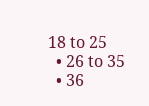18 to 25
  • 26 to 35
  • 36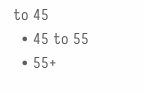to 45
  • 45 to 55
  • 55+